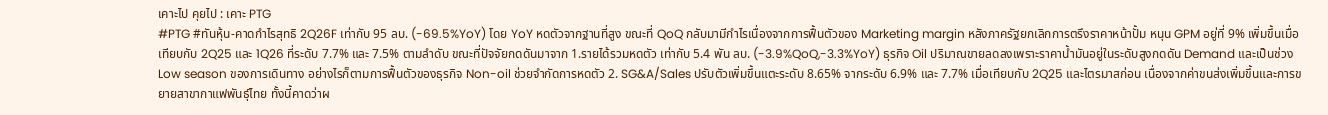เคาะไป คุยไป : เคาะ PTG
#PTG #ทันหุ้น-คาดกำไรสุทธิ 2Q26F เท่ากับ 95 ลบ. (-69.5%YoY) โดย YoY หดตัวจากฐานที่สูง ขณะที่ QoQ กลับมามีกำไรเนื่องจากการฟื้นตัวของ Marketing margin หลังภาครัฐยกเลิกการตรึงราคาหน้าปั้ม หนุน GPM อยู่ที่ 9% เพิ่มขึ้นเมื่อเทียบกับ 2Q25 และ 1Q26 ที่ระดับ 7.7% และ 7.5% ตามลำดับ ขณะที่ปัจจัยกดดันมาจาก 1.รายได้รวมหดตัว เท่ากับ 5.4 พัน ลบ. (-3.9%QoQ,-3.3%YoY) ธุรกิจ Oil ปริมาณขายลดลงเพราะราคาน้ำมันอยู่ในระดับสูงกดดัน Demand และเป็นช่วง Low season ของการเดินทาง อย่างไรก็ตามการฟื้นตัวของธุรกิจ Non-oil ช่วยจำกัดการหดตัว 2. SG&A/Sales ปรับตัวเพิ่มขึ้นแตะระดับ 8.65% จากระดับ 6.9% และ 7.7% เมื่อเทียบกับ 2Q25 และไตรมาสก่อน เนื่องจากค่าขนส่งเพิ่มขึ้นและการขยายสาขากาแฟพันธุ์ไทย ทั้งนี้คาดว่าผ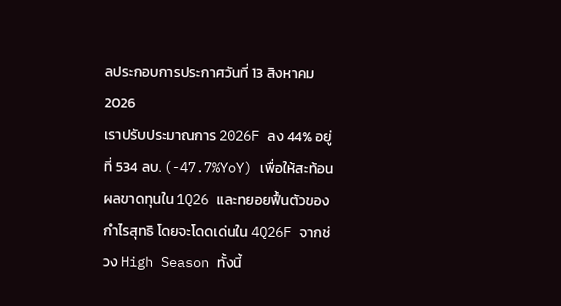ลประกอบการประกาศวันที่ 13 สิงหาคม 2026
เราปรับประมาณการ 2026F ลง 44% อยู่ที่ 534 ลบ. (-47.7%YoY) เพื่อให้สะท้อนผลขาดทุนใน 1Q26 และทยอยฟื้นตัวของกำไรสุทธิ โดยจะโดดเด่นใน 4Q26F จากช่วง High Season ทั้งนี้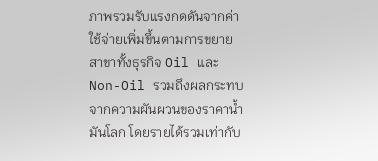ภาพรวมรับแรงกดดันจากค่าใช้จ่ายเพิ่มขึ้นตามการขยายสาขาทั้งธุรกิจ Oil และ Non-Oil รวมถึงผลกระทบจากความผันผวนของราคาน้ำมันโลก โดยรายได้รวมเท่ากับ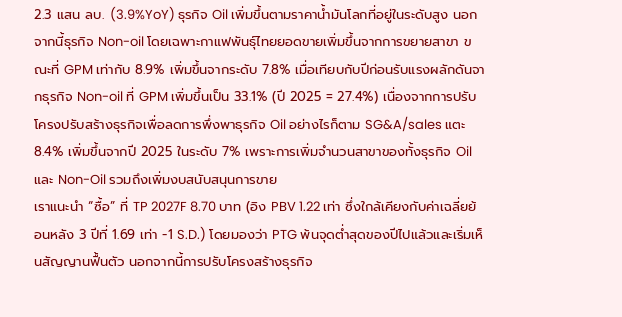2.3 แสน ลบ. (3.9%YoY) ธุรกิจ Oil เพิ่มขึ้นตามราคาน้ำมันโลกที่อยู่ในระดับสูง นอกจากนี้ธุรกิจ Non-oil โดยเฉพาะกาแฟพันธุ์ไทยยอดขายเพิ่มขึ้นจากการขยายสาขา ขณะที่ GPM เท่ากับ 8.9% เพิ่มขึ้นจากระดับ 7.8% เมื่อเทียบกับปีก่อนรับแรงผลักดันจากธุรกิจ Non-oil ที่ GPM เพิ่มขึ้นเป็น 33.1% (ปี 2025 = 27.4%) เนื่องจากการปรับโครงปรับสร้างธุรกิจเพื่อลดการพึ่งพาธุรกิจ Oil อย่างไรก็ตาม SG&A/sales แตะ 8.4% เพิ่มขึ้นจากปี 2025 ในระดับ 7% เพราะการเพิ่มจำนวนสาขาของทั้งธุรกิจ Oil และ Non-Oil รวมถึงเพิ่มงบสนับสนุนการขาย
เราแนะนำ “ซื้อ” ที่ TP 2027F 8.70 บาท (อิง PBV 1.22 เท่า ซึ่งใกล้เคียงกับค่าเฉลี่ยย้อนหลัง 3 ปีที่ 1.69 เท่า -1 S.D.) โดยมองว่า PTG พ้นจุดต่ำสุดของปีไปแล้วและเริ่มเห็นสัญญานฟื้นตัว นอกจากนี้การปรับโครงสร้างธุรกิจ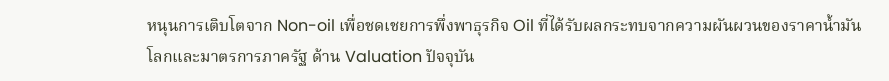หนุนการเติบโตจาก Non-oil เพื่อชดเชยการพึ่งพาธุรกิจ Oil ที่ได้รับผลกระทบจากความผันผวนของราคาน้ำมันโลกและมาตรการภาครัฐ ด้าน Valuation ปัจจุบัน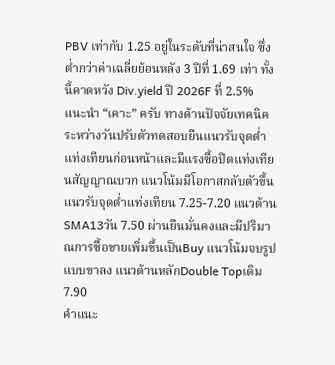PBV เท่ากับ 1.25 อยู่ในระดับที่น่าสนใจ ซึ่งต่ำกว่าค่าเฉลี่ยย้อนหลัง 3 ปีที่ 1.69 เท่า ทั้งนี้คาดหวัง Div.yield ปี 2026F ที่ 2.5%
แนะนำ “เคาะ” ครับ ทางด้านปัจจัยเทคนิค ระหว่างวันปรับตัวทดสอบยืนแนวรับจุดต่ำแท่งเทียนก่อนหน้าและมีแรงซื้อปิดแท่งเทียนสัญญาณบวก แนวโน้มมีโอกาสกลับตัวขึ้นแนวรับจุดต่ำแท่งเทียน 7.25-7.20 แนวต้านSMA13วัน 7.50 ผ่านยืนมั่นคงและมีปริมาณการซื้อขายเพิ่มขึ้นเป็นBuy แนวโน้มจบรูปแบบขาลง แนวต้านหลักDouble Topเดิม 7.90
คำแนะ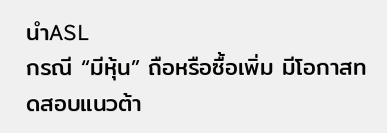นำASL
กรณี “มีหุ้น” ถือหรือซื้อเพิ่ม มีโอกาสทดสอบแนวต้า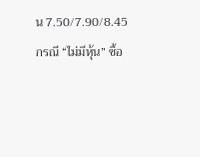น 7.50/7.90/8.45
กรณี “ไม่มีหุ้น” ซื้อ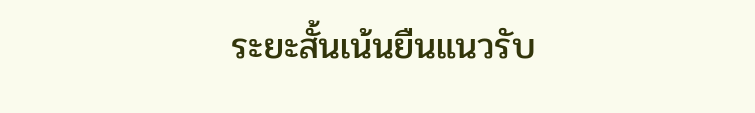ระยะสั้นเน้นยืนแนวรับ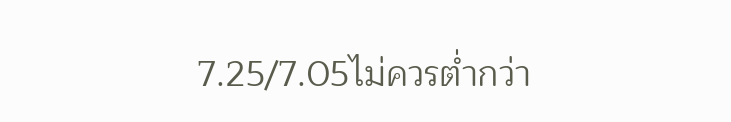7.25/7.05ไม่ควรต่ำกว่า